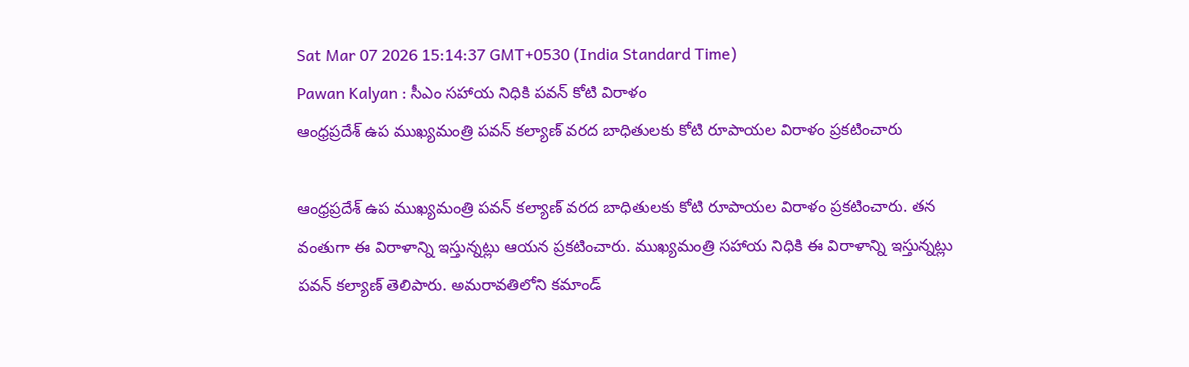Sat Mar 07 2026 15:14:37 GMT+0530 (India Standard Time)
Pawan Kalyan : సీఎం సహాయ నిధికి పవన్ కోటి విరాళం
ఆంధ్రప్రదేశ్ ఉప ముఖ్యమంత్రి పవన్ కల్యాణ్ వరద బాధితులకు కోటి రూపాయల విరాళం ప్రకటించారు

ఆంధ్రప్రదేశ్ ఉప ముఖ్యమంత్రి పవన్ కల్యాణ్ వరద బాధితులకు కోటి రూపాయల విరాళం ప్రకటించారు. తన వంతుగా ఈ విరాళాన్ని ఇస్తున్నట్లు ఆయన ప్రకటించారు. ముఖ్యమంత్రి సహాయ నిధికి ఈ విరాళాన్ని ఇస్తున్నట్లు పవన్ కల్యాణ్ తెలిపారు. అమరావతిలోని కమాండ్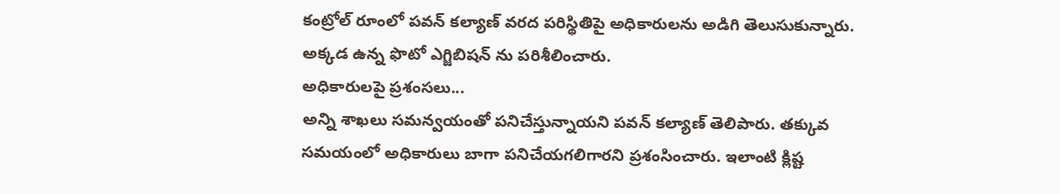కంట్రోల్ రూంలో పవన్ కల్యాణ్ వరద పరిస్థితిపై అధికారులను అడిగి తెలుసుకున్నారు. అక్కడ ఉన్న ఫొటో ఎగ్జిబిషన్ ను పరిశీలించారు.
అధికారులపై ప్రశంసలు...
అన్ని శాఖలు సమన్వయంతో పనిచేస్తున్నాయని పవన్ కల్యాణ్ తెలిపారు. తక్కువ సమయంలో అధికారులు బాగా పనిచేయగలిగారని ప్రశంసించారు. ఇలాంటి క్లిష్ట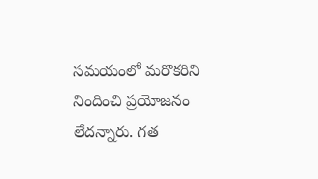సమయంలో మరొకరిని నిందించి ప్రయోజనం లేదన్నారు. గత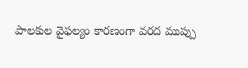పాలకుల వైఫల్యం కారణంగా వరద ముప్పు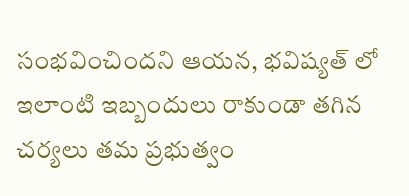సంభవించిందని ఆయన, భవిష్యత్ లో ఇలాంటి ఇబ్బందులు రాకుండా తగిన చర్యలు తమ ప్రభుత్వం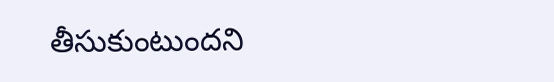తీసుకుంటుందని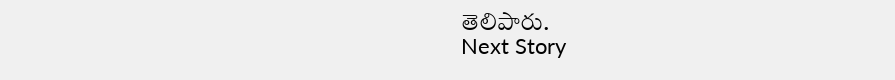తెలిపారు.
Next Story